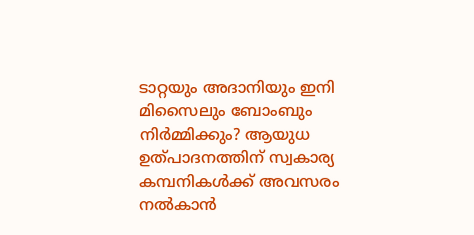ടാറ്റയും അദാനിയും ഇനി മിസൈലും ബോംബും നിര്‍മ്മിക്കും? ആയുധ ഉത്പാദനത്തിന് സ്വകാര്യ കമ്പനികള്‍ക്ക് അവസരം നല്‍കാന്‍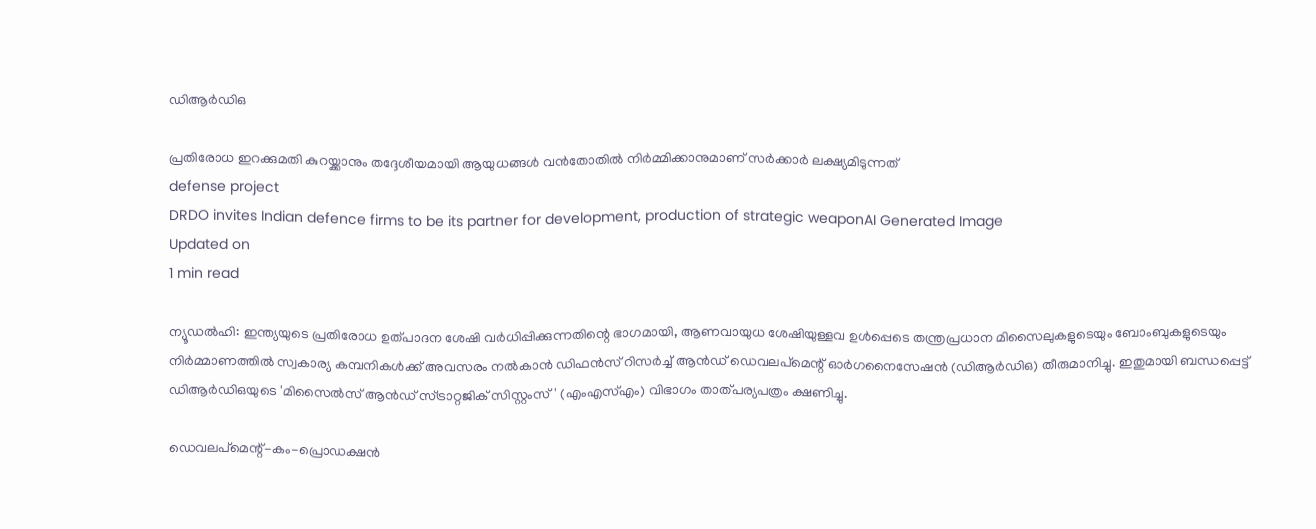ഡിആര്‍ഡിഒ

പ്രതിരോധ ഇറക്കുമതി കുറയ്ക്കാനും തദ്ദേശീയമായി ആയുധങ്ങള്‍ വന്‍തോതില്‍ നിര്‍മ്മിക്കാനുമാണ് സര്‍ക്കാര്‍ ലക്ഷ്യമിടുന്നത്
defense project
DRDO invites Indian defence firms to be its partner for development, production of strategic weaponAI Generated Image
Updated on
1 min read

ന്യൂഡല്‍ഹി: ഇന്ത്യയുടെ പ്രതിരോധ ഉത്പാദന ശേഷി വര്‍ധിപ്പിക്കുന്നതിന്റെ ഭാഗമായി, ആണവായുധ ശേഷിയുള്ളവ ഉള്‍പ്പെടെ തന്ത്രപ്രധാന മിസൈലുകളുടെയും ബോംബുകളുടെയും നിര്‍മ്മാണത്തില്‍ സ്വകാര്യ കമ്പനികള്‍ക്ക് അവസരം നല്‍കാന്‍ ഡിഫന്‍സ് റിസര്‍ച്ച് ആന്‍ഡ് ഡെവലപ്മെന്റ് ഓര്‍ഗനൈസേഷന്‍ (ഡിആര്‍ഡിഒ) തീരുമാനിച്ചു. ഇതുമായി ബന്ധപ്പെട്ട് ഡിആര്‍ഡിഒയുടെ 'മിസൈല്‍സ് ആന്‍ഡ് സ്ട്രാറ്റജിക് സിസ്റ്റംസ്' (എംഎസ്എം) വിഭാഗം താത്പര്യപത്രം ക്ഷണിച്ചു.

ഡെവലപ്മെന്റ്-കം-പ്രൊഡക്ഷന്‍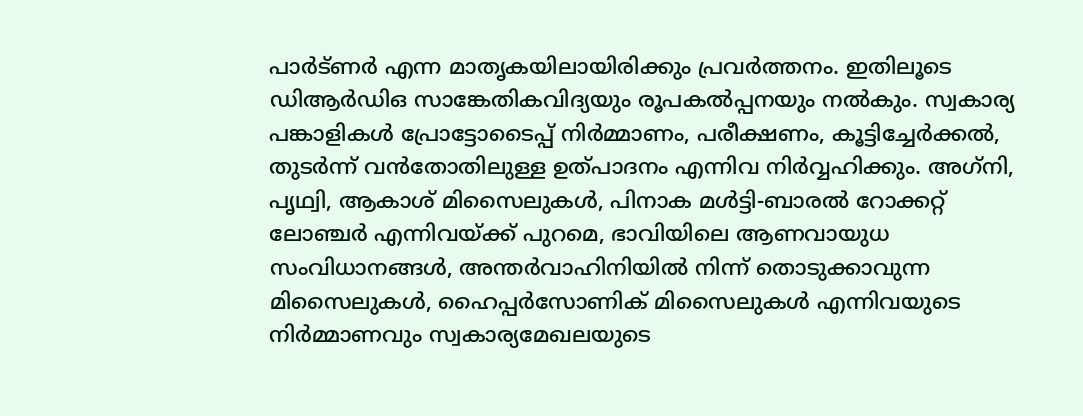പാര്‍ട്ണര്‍ എന്ന മാതൃകയിലായിരിക്കും പ്രവര്‍ത്തനം. ഇതിലൂടെ ഡിആര്‍ഡിഒ സാങ്കേതികവിദ്യയും രൂപകല്‍പ്പനയും നല്‍കും. സ്വകാര്യ പങ്കാളികള്‍ പ്രോട്ടോടൈപ്പ് നിര്‍മ്മാണം, പരീക്ഷണം, കൂട്ടിച്ചേര്‍ക്കല്‍, തുടര്‍ന്ന് വന്‍തോതിലുള്ള ഉത്പാദനം എന്നിവ നിര്‍വ്വഹിക്കും. അഗ്‌നി, പൃഥ്വി, ആകാശ് മിസൈലുകള്‍, പിനാക മള്‍ട്ടി-ബാരല്‍ റോക്കറ്റ് ലോഞ്ചര്‍ എന്നിവയ്ക്ക് പുറമെ, ഭാവിയിലെ ആണവായുധ സംവിധാനങ്ങള്‍, അന്തര്‍വാഹിനിയില്‍ നിന്ന് തൊടുക്കാവുന്ന മിസൈലുകള്‍, ഹൈപ്പര്‍സോണിക് മിസൈലുകള്‍ എന്നിവയുടെ നിര്‍മ്മാണവും സ്വകാര്യമേഖലയുടെ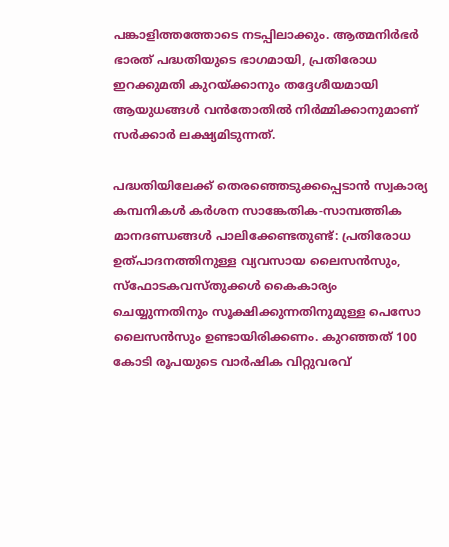പങ്കാളിത്തത്തോടെ നടപ്പിലാക്കും. ആത്മനിര്‍ഭര്‍ ഭാരത് പദ്ധതിയുടെ ഭാഗമായി, പ്രതിരോധ ഇറക്കുമതി കുറയ്ക്കാനും തദ്ദേശീയമായി ആയുധങ്ങള്‍ വന്‍തോതില്‍ നിര്‍മ്മിക്കാനുമാണ് സര്‍ക്കാര്‍ ലക്ഷ്യമിടുന്നത്.

പദ്ധതിയിലേക്ക് തെരഞ്ഞെടുക്കപ്പെടാന്‍ സ്വകാര്യ കമ്പനികള്‍ കര്‍ശന സാങ്കേതിക-സാമ്പത്തിക മാനദണ്ഡങ്ങള്‍ പാലിക്കേണ്ടതുണ്ട്: പ്രതിരോധ ഉത്പാദനത്തിനുള്ള വ്യവസായ ലൈസന്‍സും, സ്‌ഫോടകവസ്തുക്കള്‍ കൈകാര്യം ചെയ്യുന്നതിനും സൂക്ഷിക്കുന്നതിനുമുള്ള പെസോ ലൈസന്‍സും ഉണ്ടായിരിക്കണം. കുറഞ്ഞത് 100 കോടി രൂപയുടെ വാര്‍ഷിക വിറ്റുവരവ്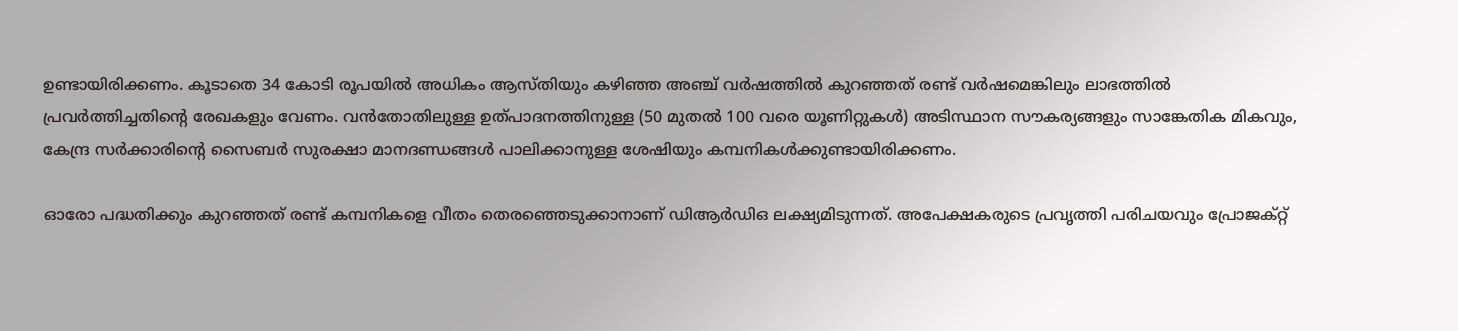ഉണ്ടായിരിക്കണം. കൂടാതെ 34 കോടി രൂപയില്‍ അധികം ആസ്തിയും കഴിഞ്ഞ അഞ്ച് വര്‍ഷത്തില്‍ കുറഞ്ഞത് രണ്ട് വര്‍ഷമെങ്കിലും ലാഭത്തില്‍ പ്രവര്‍ത്തിച്ചതിന്റെ രേഖകളും വേണം. വന്‍തോതിലുള്ള ഉത്പാദനത്തിനുള്ള (50 മുതല്‍ 100 വരെ യൂണിറ്റുകള്‍) അടിസ്ഥാന സൗകര്യങ്ങളും സാങ്കേതിക മികവും, കേന്ദ്ര സര്‍ക്കാരിന്റെ സൈബര്‍ സുരക്ഷാ മാനദണ്ഡങ്ങള്‍ പാലിക്കാനുള്ള ശേഷിയും കമ്പനികള്‍ക്കുണ്ടായിരിക്കണം.

ഓരോ പദ്ധതിക്കും കുറഞ്ഞത് രണ്ട് കമ്പനികളെ വീതം തെരഞ്ഞെടുക്കാനാണ് ഡിആര്‍ഡിഒ ലക്ഷ്യമിടുന്നത്. അപേക്ഷകരുടെ പ്രവൃത്തി പരിചയവും പ്രോജക്റ്റ്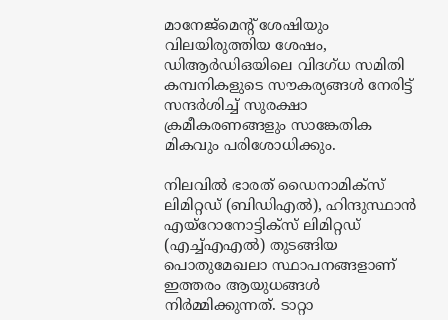മാനേജ്മെന്റ് ശേഷിയും വിലയിരുത്തിയ ശേഷം, ഡിആര്‍ഡിഒയിലെ വിദഗ്ധ സമിതി കമ്പനികളുടെ സൗകര്യങ്ങള്‍ നേരിട്ട് സന്ദര്‍ശിച്ച് സുരക്ഷാ ക്രമീകരണങ്ങളും സാങ്കേതിക മികവും പരിശോധിക്കും.

നിലവില്‍ ഭാരത് ഡൈനാമിക്സ് ലിമിറ്റഡ് (ബിഡിഎല്‍), ഹിന്ദുസ്ഥാന്‍ എയ്റോനോട്ടിക്സ് ലിമിറ്റഡ് (എച്ച്എഎല്‍) തുടങ്ങിയ പൊതുമേഖലാ സ്ഥാപനങ്ങളാണ് ഇത്തരം ആയുധങ്ങള്‍ നിര്‍മ്മിക്കുന്നത്. ടാറ്റാ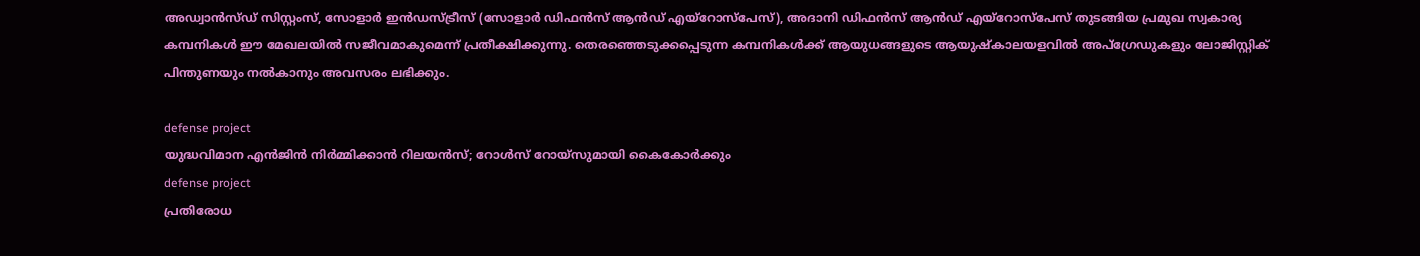അഡ്വാന്‍സ്ഡ് സിസ്റ്റംസ്, സോളാര്‍ ഇന്‍ഡസ്ട്രീസ് (സോളാര്‍ ഡിഫന്‍സ് ആന്‍ഡ് എയ്റോസ്പേസ്), അദാനി ഡിഫന്‍സ് ആന്‍ഡ് എയ്റോസ്പേസ് തുടങ്ങിയ പ്രമുഖ സ്വകാര്യ കമ്പനികള്‍ ഈ മേഖലയില്‍ സജീവമാകുമെന്ന് പ്രതീക്ഷിക്കുന്നു. തെരഞ്ഞെടുക്കപ്പെടുന്ന കമ്പനികള്‍ക്ക് ആയുധങ്ങളുടെ ആയുഷ്‌കാലയളവില്‍ അപ്ഗ്രേഡുകളും ലോജിസ്റ്റിക് പിന്തുണയും നല്‍കാനും അവസരം ലഭിക്കും.

defense project
യുദ്ധവിമാന എന്‍ജിന്‍ നിര്‍മ്മിക്കാന്‍ റിലയന്‍സ്; റോള്‍സ് റോയ്‌സുമായി കൈകോര്‍ക്കും
defense project
പ്രതിരോധ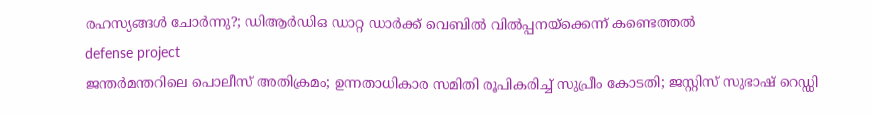രഹസ്യങ്ങൾ ചോർന്നു?; ഡിആർഡിഒ ഡാറ്റ ഡാർക്ക് വെബിൽ വിൽപ്പനയ്ക്കെന്ന് കണ്ടെത്തൽ
defense project
ജന്തര്‍മന്തറിലെ പൊലീസ് അതിക്രമം; ഉന്നതാധികാര സമിതി രൂപികരിച്ച് സുപ്രീം കോടതി; ജസ്റ്റിസ് സുഭാഷ് റെഡ്ഡി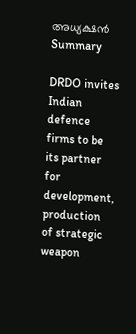അധ്യക്ഷന്‍
Summary

DRDO invites Indian defence firms to be its partner for development, production of strategic weapon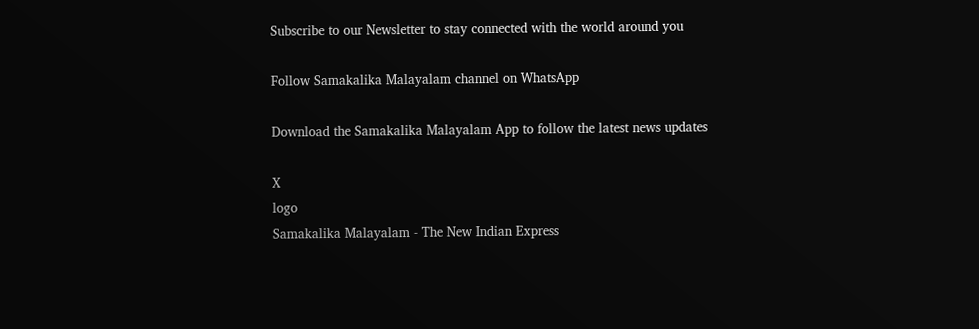Subscribe to our Newsletter to stay connected with the world around you

Follow Samakalika Malayalam channel on WhatsApp

Download the Samakalika Malayalam App to follow the latest news updates

X
logo
Samakalika Malayalam - The New Indian Express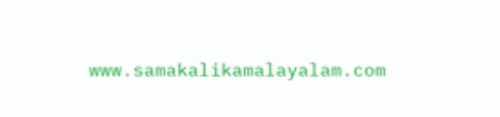www.samakalikamalayalam.com